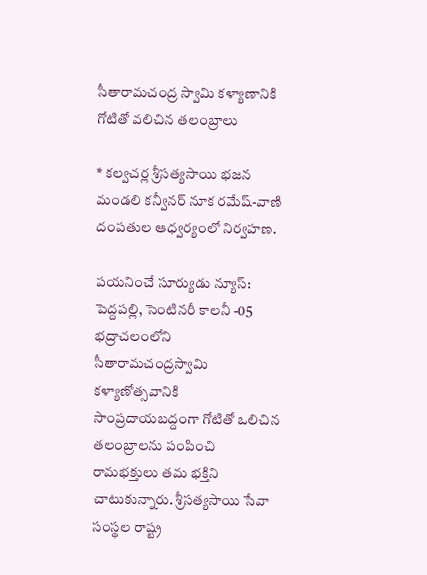సీతారామచంద్ర స్వామి కళ్యాణానికి గోటితో వలిచిన తలంబ్రాలు

* కల్వచర్ల శ్రీసత్యసాయి భజన మండలి కన్వీనర్ నూక రమేష్-వాణి దంపతుల ఆధ్వర్యంలో నిర్వహణ.

పయనించే సూర్యుడు న్యూస్: పెద్దపల్లి, సెంటినరీ కాలనీ -05 భద్రాచలంలోని సీతారామచంద్రస్వామి కళ్యాణోత్సవానికి సాంప్రదాయబద్దంగా గోటితో ఒలిచిన తలంబ్రాలను పంపించి రామభక్తులు తమ భక్తిని చాటుకున్నారు. శ్రీసత్యసాయి సేవా సంస్థల రాష్ట్ర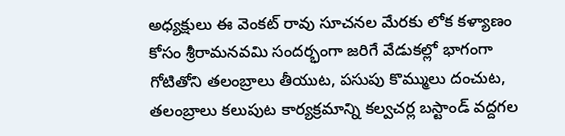అధ్యక్షులు ఈ వెంకట్ రావు సూచనల మేరకు లోక కళ్యాణం కోసం శ్రీరామనవమి సందర్భంగా జరిగే వేడుకల్లో భాగంగా గోటితోని తలంబ్రాలు తీయుట, పసుపు కొమ్ములు దంచుట, తలంబ్రాలు కలుపుట కార్యక్రమాన్ని కల్వచర్ల బస్టాండ్ వద్దగల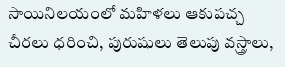సాయినిలయంలో మహిళలు ఆకుపచ్చ చీరలు ధరించి, పురుషులు తెలుపు వస్త్రాలు,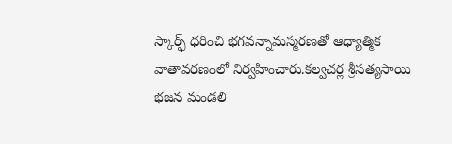స్కార్ఫ్ ధరించి భగవన్నామస్మరణతో ఆధ్యాత్మిక వాతావరణంలో నిర్వహించారు.కల్వచర్ల శ్రీసత్యసాయి భజన మండలి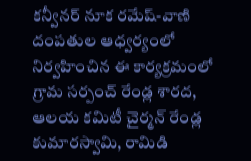కన్వీనర్ నూక రమేష్-వాణి దంపతుల ఆధ్వర్యంలో నిర్వహించిన ఈ కార్యక్రమంలో గ్రామ సర్పంచ్ రేండ్ల శారద, ఆలయ కమిటీ చైర్మన్ రేండ్ల కుమారస్వామి, రామిడి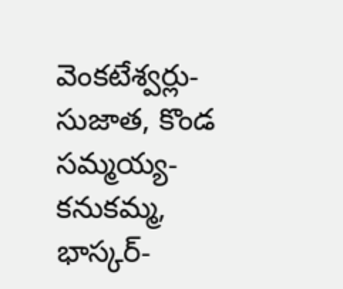వెంకటేశ్వర్లు-సుజాత, కొండ సమ్మయ్య- కనుకమ్మ, భాస్కర్-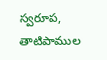స్వరూప, తాటిపాముల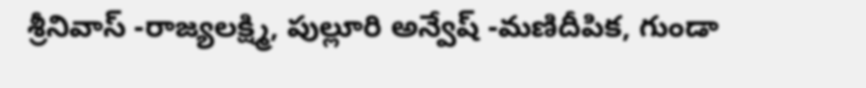శ్రీనివాస్ -రాజ్యలక్ష్మి, పుల్లూరి అన్వేష్ -మణిదీపిక, గుండా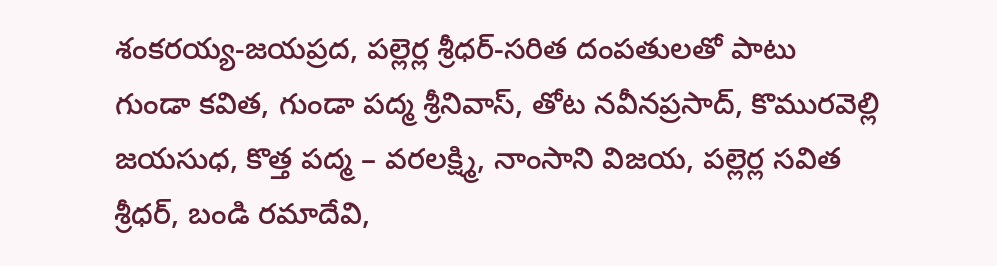శంకరయ్య-జయప్రద, పల్లెర్ల శ్రీధర్-సరిత దంపతులతో పాటు గుండా కవిత, గుండా పద్మ శ్రీనివాస్, తోట నవీనప్రసాద్, కొమురవెల్లి జయసుధ, కొత్త పద్మ – వరలక్ష్మి, నాంసాని విజయ, పల్లెర్ల సవిత శ్రీధర్, బండి రమాదేవి,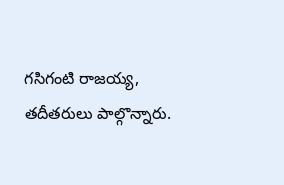గసిగంటి రాజయ్య, తదీతరులు పాల్గొన్నారు.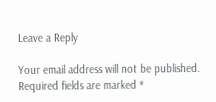Leave a Reply

Your email address will not be published. Required fields are marked *